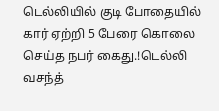டெல்லியில் குடி போதையில் கார் ஏற்றி 5 பேரை கொலை செய்த நபர் கைது.!டெல்லி வசந்த்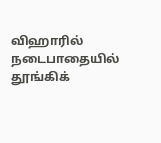விஹாரில் நடைபாதையில் தூங்கிக்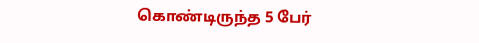கொண்டிருந்த 5 பேர்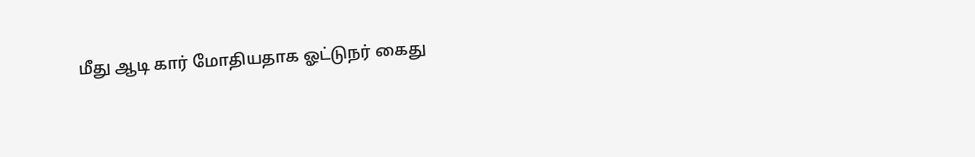மீது ஆடி கார் மோதியதாக ஓட்டுநர் கைது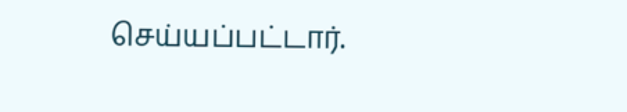செய்யப்பட்டார்.